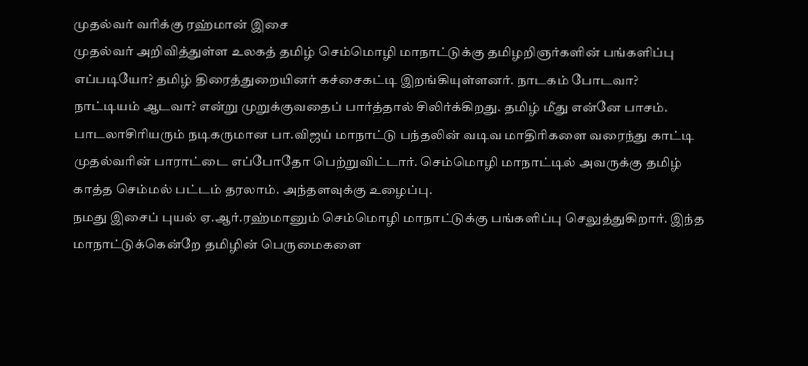முதல்வர் வரிக்கு ரஹ்மான் இசை
முதல்வர் அறிவித்துள்ள உலகத் தமிழ் செம்மொழி மாநாட்டுக்கு தமிழறிஞர்களின் பங்களிப்பு எப்படியோ? தமிழ் திரைத்துறையினர் கச்சைகட்டி இறங்கியுள்ளனர். நாடகம் போடவா? நாட்டியம் ஆடவா? என்று முறுக்குவதைப் பார்த்தால் சிலிர்க்கிறது. தமிழ் மீது என்னே பாசம்.
பாடலாசிரியரும் நடிகருமான பா.விஜய் மாநாட்டு பந்தலின் வடிவ மாதிரிகளை வரைந்து காட்டி முதல்வரின் பாராட்டை எப்போதோ பெற்றுவிட்டார். செம்மொழி மாநாட்டில் அவருக்கு தமிழ் காத்த செம்மல் பட்டம் தரலாம். அந்தளவுக்கு உழைப்பு.
நமது இசைப் புயல் ஏ.ஆர்.ரஹ்மானும் செம்மொழி மாநாட்டுக்கு பங்களிப்பு செலுத்துகிறார். இந்த மாநாட்டுக்கென்றே தமிழின் பெருமைகளை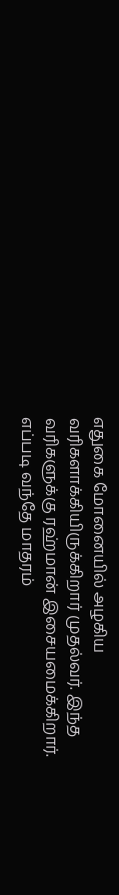எதுகை மோனையில் அழகிய வரிகளாக்கியிருக்கிறார் முதல்வர். இந்த வரிகளுக்கு ரஹ்மான் இசையமைக்கிறார்.
எப்படி வந்தே மாதரம்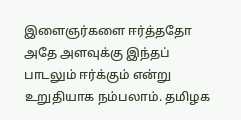இளைஞர்களை ஈர்த்ததோ அதே அளவுக்கு இந்தப் பாடலும் ஈர்க்கும் என்று உறுதியாக நம்பலாம். தமிழக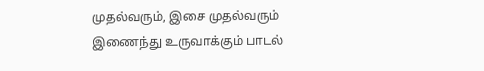முதல்வரும், இசை முதல்வரும் இணைந்து உருவாக்கும் பாடல்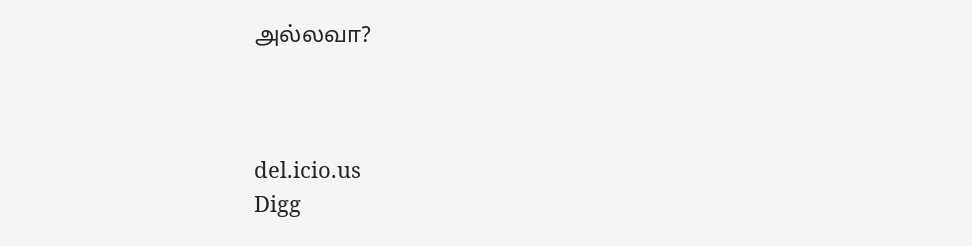அல்லவா?



del.icio.us
Digg